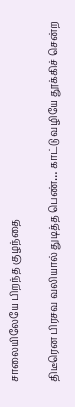சாலையிலேயே பிறந்த குழந்தை

திடீரென பிரசவ வலியால் துடித்த பெண்… காட்டு வழியே தூக்கிச் சென்ற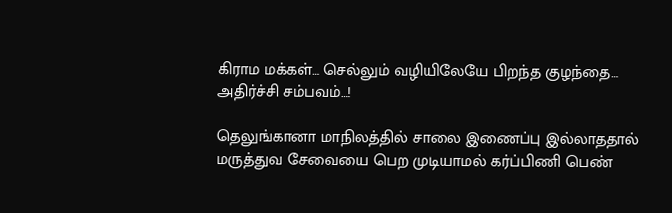கிராம மக்கள்… செல்லும் வழியிலேயே பிறந்த குழந்தை… அதிர்ச்சி சம்பவம்…!

தெலுங்கானா மாநிலத்தில் சாலை இணைப்பு இல்லாததால் மருத்துவ சேவையை பெற முடியாமல் கர்ப்பிணி பெண்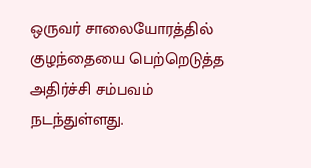ஒருவர் சாலையோரத்தில் குழந்தையை பெற்றெடுத்த அதிர்ச்சி சம்பவம் நடந்துள்ளது.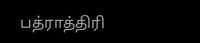பத்ராத்திரி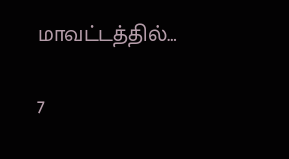மாவட்டத்தில்…

7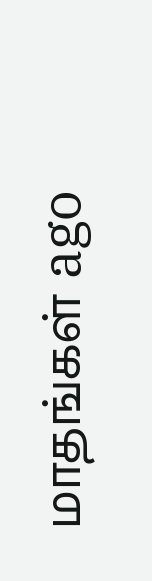மாதங்கள் ago